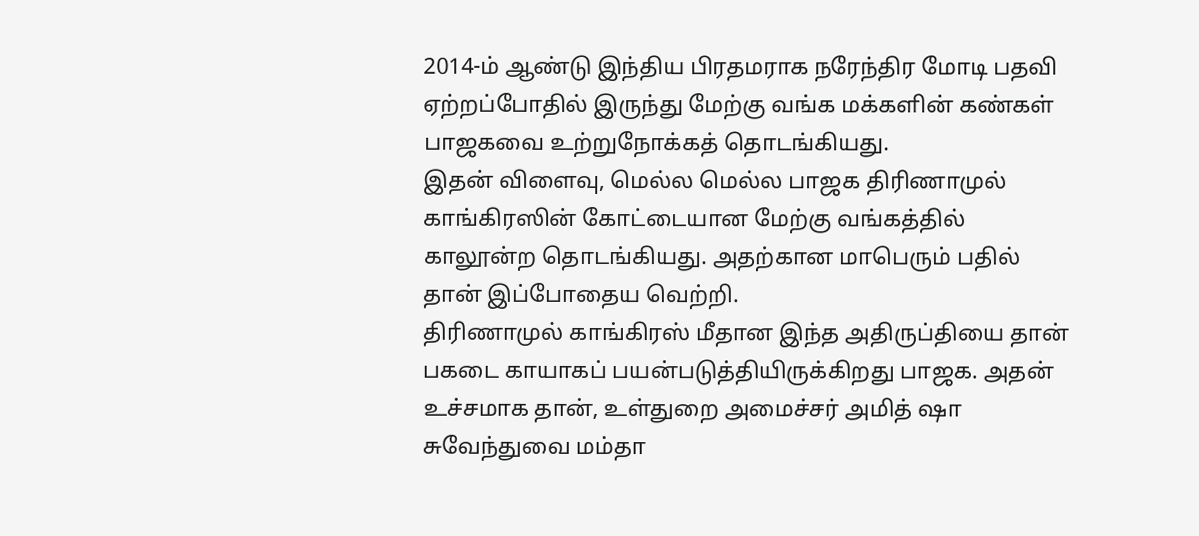2014-ம் ஆண்டு இந்திய பிரதமராக நரேந்திர மோடி பதவி ஏற்றப்போதில் இருந்து மேற்கு வங்க மக்களின் கண்கள் பாஜகவை உற்றுநோக்கத் தொடங்கியது.
இதன் விளைவு, மெல்ல மெல்ல பாஜக திரிணாமுல் காங்கிரஸின் கோட்டையான மேற்கு வங்கத்தில் காலூன்ற தொடங்கியது. அதற்கான மாபெரும் பதில் தான் இப்போதைய வெற்றி.
திரிணாமுல் காங்கிரஸ் மீதான இந்த அதிருப்தியை தான் பகடை காயாகப் பயன்படுத்தியிருக்கிறது பாஜக. அதன் உச்சமாக தான், உள்துறை அமைச்சர் அமித் ஷா சுவேந்துவை மம்தா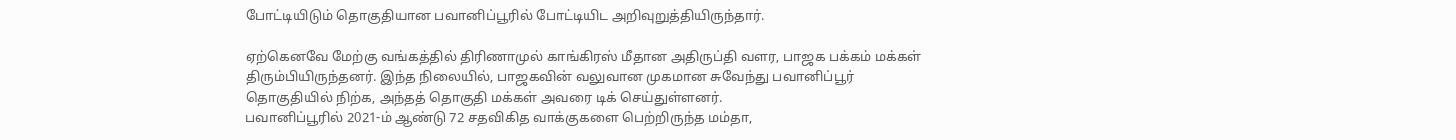போட்டியிடும் தொகுதியான பவானிப்பூரில் போட்டியிட அறிவுறுத்தியிருந்தார்.

ஏற்கெனவே மேற்கு வங்கத்தில் திரிணாமுல் காங்கிரஸ் மீதான அதிருப்தி வளர, பாஜக பக்கம் மக்கள் திரும்பியிருந்தனர். இந்த நிலையில், பாஜகவின் வலுவான முகமான சுவேந்து பவானிப்பூர் தொகுதியில் நிற்க, அந்தத் தொகுதி மக்கள் அவரை டிக் செய்துள்ளனர்.
பவானிப்பூரில் 2021-ம் ஆண்டு 72 சதவிகித வாக்குகளை பெற்றிருந்த மம்தா,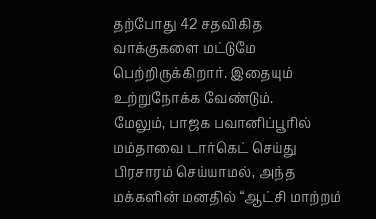தற்போது 42 சதவிகித வாக்குகளை மட்டுமே பெற்றிருக்கிறார். இதையும் உற்றுநோக்க வேண்டும்.
மேலும், பாஜக பவானிப்பூரில் மம்தாவை டார்கெட் செய்து பிரசாரம் செய்யாமல், அந்த மக்களின் மனதில் “ஆட்சி மாற்றம்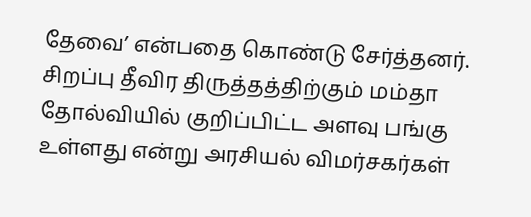தேவை’ என்பதை கொண்டு சேர்த்தனர்.
சிறப்பு தீவிர திருத்தத்திற்கும் மம்தா தோல்வியில் குறிப்பிட்ட அளவு பங்கு உள்ளது என்று அரசியல் விமர்சகர்கள்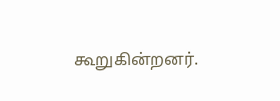கூறுகின்றனர்.